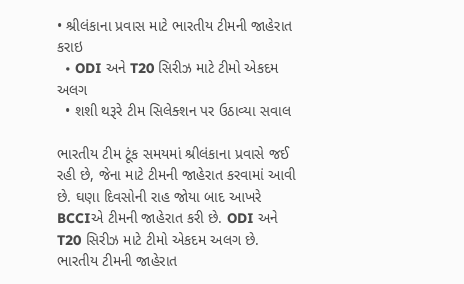• શ્રીલંકાના પ્રવાસ માટે ભારતીય ટીમની જાહેરાત કરાઇ
  • ODI અને T20 સિરીઝ માટે ટીમો એકદમ અલગ
  • શશી થરૂરે ટીમ સિલેક્શન પર ઉઠાવ્યા સવાલ

ભારતીય ટીમ ટૂંક સમયમાં શ્રીલંકાના પ્રવાસે જઈ રહી છે, જેના માટે ટીમની જાહેરાત કરવામાં આવી છે. ઘણા દિવસોની રાહ જોયા બાદ આખરે BCCIએ ટીમની જાહેરાત કરી છે. ODI અને T20 સિરીઝ માટે ટીમો એકદમ અલગ છે. ભારતીય ટીમની જાહેરાત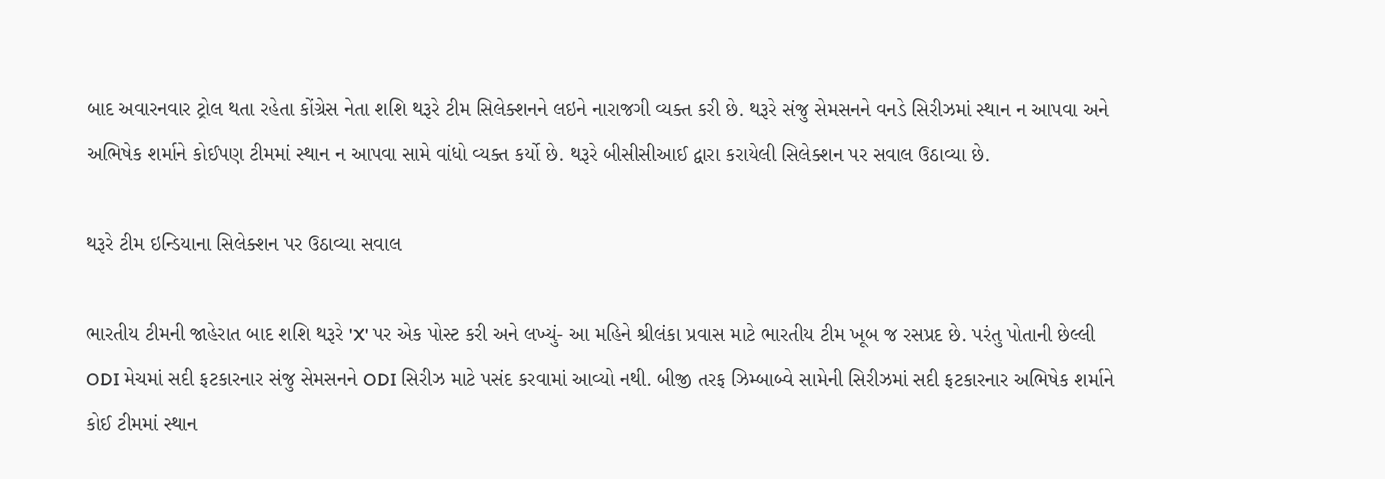બાદ અવારનવાર ટ્રોલ થતા રહેતા કોંગ્રેસ નેતા શશિ થરૂરે ટીમ સિલેક્શનને લઇને નારાજગી વ્યક્ત કરી છે. થરૂરે સંજુ સેમસનને વનડે સિરીઝમાં સ્થાન ન આપવા અને અભિષેક શર્માને કોઈપણ ટીમમાં સ્થાન ન આપવા સામે વાંધો વ્યક્ત કર્યો છે. થરૂરે બીસીસીઆઈ દ્વારા કરાયેલી સિલેક્શન પર સવાલ ઉઠાવ્યા છે.

થરૂરે ટીમ ઇન્ડિયાના સિલેક્શન પર ઉઠાવ્યા સવાલ

ભારતીય ટીમની જાહેરાત બાદ શશિ થરૂરે 'X' પર એક પોસ્ટ કરી અને લખ્યું- આ મહિને શ્રીલંકા પ્રવાસ માટે ભારતીય ટીમ ખૂબ જ રસપ્રદ છે. પરંતુ પોતાની છેલ્લી ODI મેચમાં સદી ફટકારનાર સંજુ સેમસનને ODI સિરીઝ માટે પસંદ કરવામાં આવ્યો નથી. બીજી તરફ ઝિમ્બાબ્વે સામેની સિરીઝમાં સદી ફટકારનાર અભિષેક શર્માને કોઈ ટીમમાં સ્થાન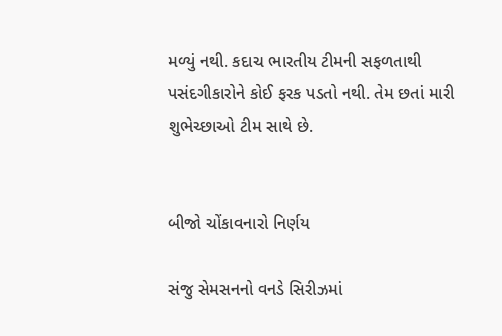મળ્યું નથી. કદાચ ભારતીય ટીમની સફળતાથી પસંદગીકારોને કોઈ ફરક પડતો નથી. તેમ છતાં મારી શુભેચ્છાઓ ટીમ સાથે છે.


બીજો ચોંકાવનારો નિર્ણય

સંજુ સેમસનનો વનડે સિરીઝમાં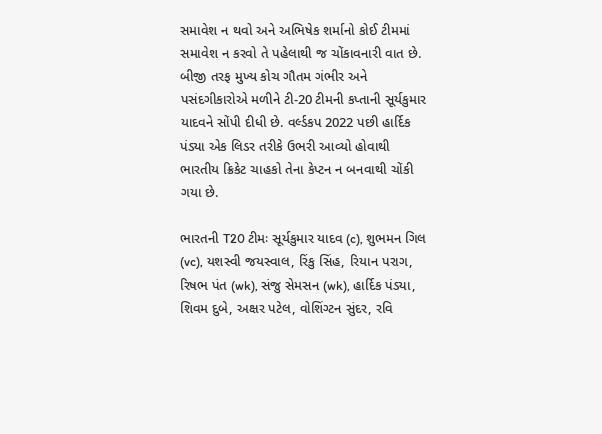સમાવેશ ન થવો અને અભિષેક શર્માનો કોઈ ટીમમાં સમાવેશ ન કરવો તે પહેલાથી જ ચોંકાવનારી વાત છે. બીજી તરફ મુખ્ય કોચ ગૌતમ ગંભીર અને પસંદગીકારોએ મળીને ટી-20 ટીમની કપ્તાની સૂર્યકુમાર યાદવને સોંપી દીધી છે. વર્લ્ડકપ 2022 પછી હાર્દિક પંડ્યા એક લિડર તરીકે ઉભરી આવ્યો હોવાથી ભારતીય ક્રિકેટ ચાહકો તેના કેપ્ટન ન બનવાથી ચોંકી ગયા છે.

ભારતની T20 ટીમઃ સૂર્યકુમાર યાદવ (c), શુભમન ગિલ (vc), યશસ્વી જયસ્વાલ, રિંકુ સિંહ, રિયાન પરાગ, રિષભ પંત (wk), સંજુ સેમસન (wk), હાર્દિક પંડ્યા, શિવમ દુબે, અક્ષર પટેલ, વોશિંગ્ટન સુંદર, રવિ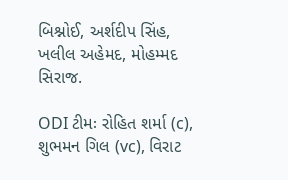બિશ્નોઈ, અર્શદીપ સિંહ, ખલીલ અહેમદ, મોહમ્મદ સિરાજ.

ODI ટીમઃ રોહિત શર્મા (c), શુભમન ગિલ (vc), વિરાટ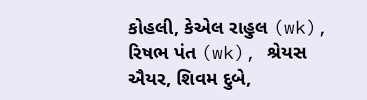કોહલી, કેએલ રાહુલ (wk), રિષભ પંત (wk), શ્રેયસ ઐયર, શિવમ દુબે,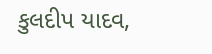કુલદીપ યાદવ,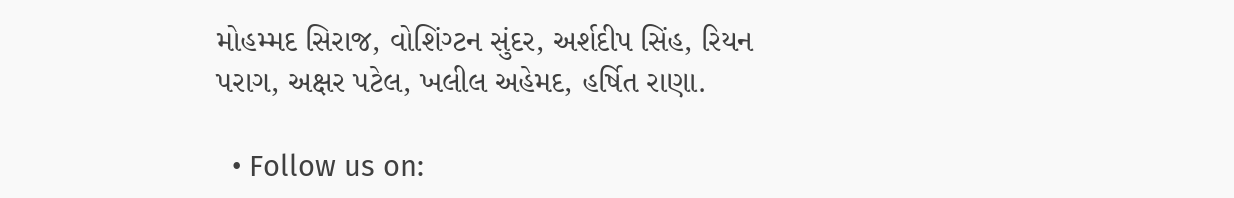મોહમ્મદ સિરાજ, વોશિંગ્ટન સુંદર, અર્શદીપ સિંહ, રિયન પરાગ, અક્ષર પટેલ, ખલીલ અહેમદ, હર્ષિત રાણા.

  • Follow us on: